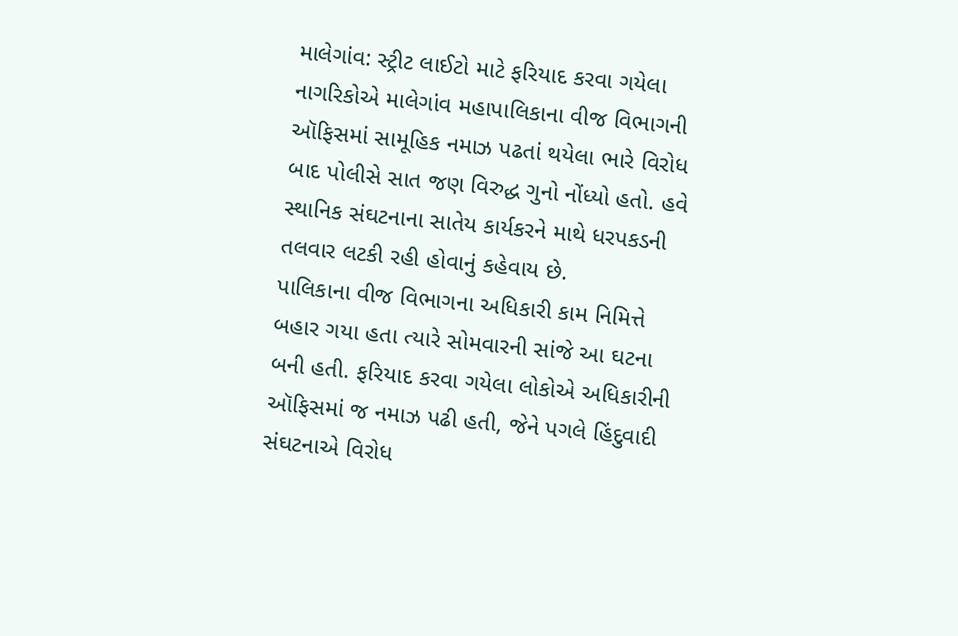માલેગાંવ: સ્ટ્રીટ લાઈટો માટે ફરિયાદ કરવા ગયેલા નાગરિકોએ માલેગાંવ મહાપાલિકાના વીજ વિભાગની ઑફિસમાં સામૂહિક નમાઝ પઢતાં થયેલા ભારે વિરોધ બાદ પોલીસે સાત જણ વિરુદ્ધ ગુનો નોંધ્યો હતો. હવે સ્થાનિક સંઘટનાના સાતેય કાર્યકરને માથે ધરપકડની તલવાર લટકી રહી હોવાનું કહેવાય છે.
પાલિકાના વીજ વિભાગના અધિકારી કામ નિમિત્તે બહાર ગયા હતા ત્યારે સોમવારની સાંજે આ ઘટના બની હતી. ફરિયાદ કરવા ગયેલા લોકોએ અધિકારીની ઑફિસમાં જ નમાઝ પઢી હતી, જેને પગલે હિંદુવાદી સંઘટનાએ વિરોધ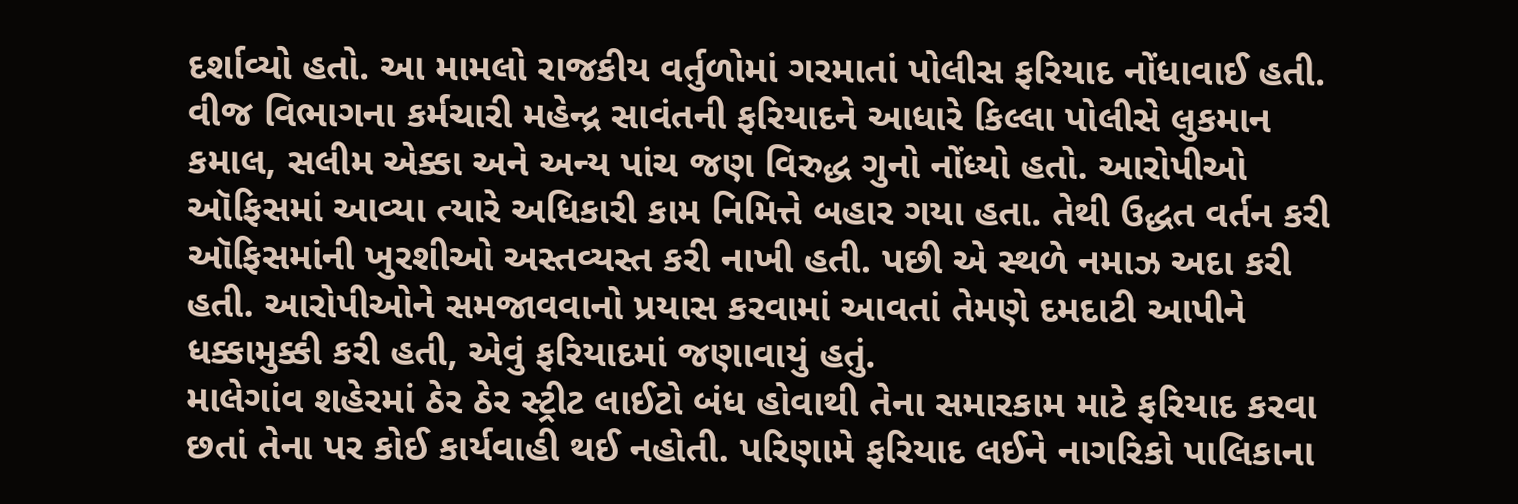દર્શાવ્યો હતો. આ મામલો રાજકીય વર્તુળોમાં ગરમાતાં પોલીસ ફરિયાદ નોંધાવાઈ હતી.
વીજ વિભાગના કર્મચારી મહેન્દ્ર સાવંતની ફરિયાદને આધારે કિલ્લા પોલીસે લુકમાન કમાલ, સલીમ એક્કા અને અન્ય પાંચ જણ વિરુદ્ધ ગુનો નોંધ્યો હતો. આરોપીઓ ઑફિસમાં આવ્યા ત્યારે અધિકારી કામ નિમિત્તે બહાર ગયા હતા. તેથી ઉદ્ધત વર્તન કરી ઑફિસમાંની ખુરશીઓ અસ્તવ્યસ્ત કરી નાખી હતી. પછી એ સ્થળે નમાઝ અદા કરી હતી. આરોપીઓને સમજાવવાનો પ્રયાસ કરવામાં આવતાં તેમણે દમદાટી આપીને ધક્કામુક્કી કરી હતી, એવું ફરિયાદમાં જણાવાયું હતું.
માલેગાંવ શહેરમાં ઠેર ઠેર સ્ટ્રીટ લાઈટો બંધ હોવાથી તેના સમારકામ માટે ફરિયાદ કરવા છતાં તેના પર કોઈ કાર્યવાહી થઈ નહોતી. પરિણામે ફરિયાદ લઈને નાગરિકો પાલિકાના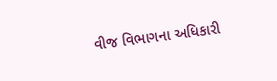વીજ વિભાગના અધિકારી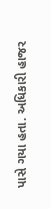પાસે ગયા હતા. અધિકારી હાજર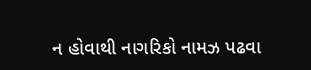ન હોવાથી નાગરિકો નામઝ પઢવા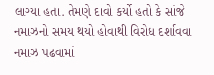લાગ્યા હતા. તેમણે દાવો કર્યો હતો કે સાંજે નમાઝનો સમય થયો હોવાથી વિરોધ દર્શાવવા નમાઝ પઢવામાં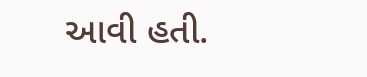આવી હતી.